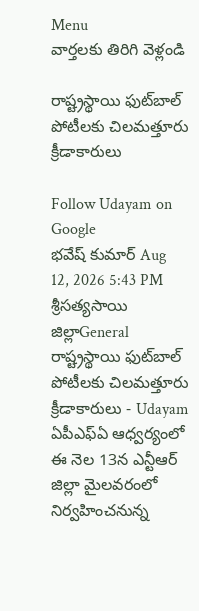Menu
వార్తలకు తిరిగి వెళ్లండి

రాష్ట్రస్థాయి ఫుట్‌బాల్‌ పోటీలకు చిలమత్తూరు క్రీడాకారులు

Follow Udayam on Google
భవేష్ కుమార్ Aug 12, 2026 5:43 PM శ్రీసత్యసాయి జిల్లాGeneral
రాష్ట్రస్థాయి ఫుట్‌బాల్‌ పోటీలకు చిలమత్తూరు క్రీడాకారులు - Udayam
ఏపీఎఫ్‌ఏ ఆధ్వర్యంలో ఈ నెల 13న ఎన్టీఆర్‌ జిల్లా మైలవరంలో నిర్వహించనున్న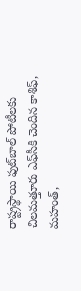రాష్ట్రస్థాయి ఫుట్‌బాల్‌ పోటీలకు చిలమత్తూరు ఎఫ్‌సీకి చెందిన కాశిఫ్‌, మహంత్‌,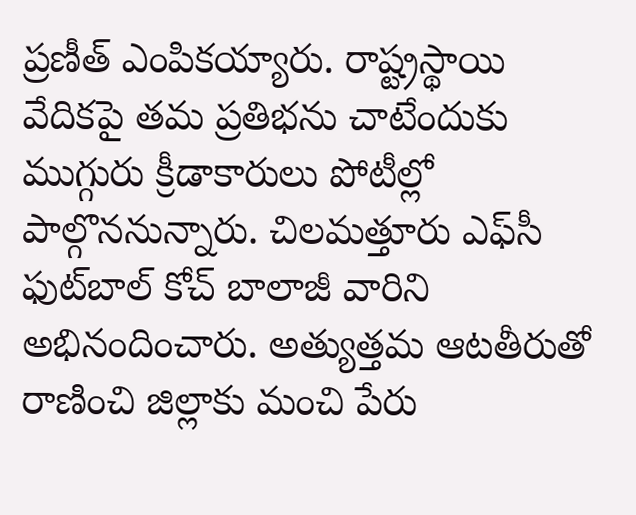ప్రణీత్‌ ఎంపికయ్యారు. రాష్ట్రస్థాయి వేదికపై తమ ప్రతిభను చాటేందుకు ముగ్గురు క్రీడాకారులు పోటీల్లో పాల్గొననున్నారు. చిలమత్తూరు ఎఫ్‌సీ ఫుట్‌బాల్‌ కోచ్‌ బాలాజీ వారిని అభినందించారు. అత్యుత్తమ ఆటతీరుతో రాణించి జిల్లాకు మంచి పేరు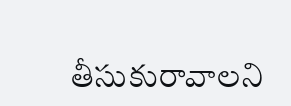తీసుకురావాలని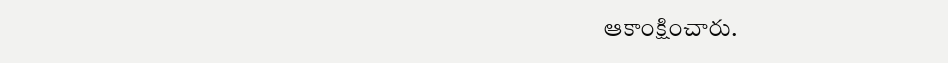ఆకాంక్షించారు.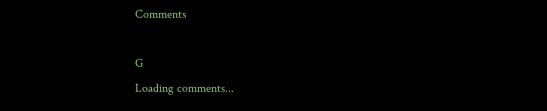Comments

G
Loading comments...